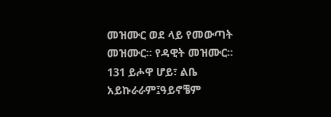መዝሙር ወደ ላይ የመውጣት መዝሙር። የዳዊት መዝሙር። 131 ይሖዋ ሆይ፣ ልቤ አይኩራራም፤ዓይኖቼም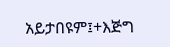አይታበዩም፤+እጅግ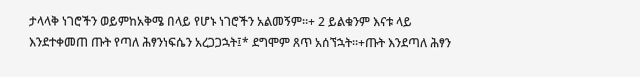ታላላቅ ነገሮችን ወይምከአቅሜ በላይ የሆኑ ነገሮችን አልመኝም።+ 2 ይልቁንም እናቱ ላይ እንደተቀመጠ ጡት የጣለ ሕፃንነፍሴን አረጋጋኋት፤* ደግሞም ጸጥ አሰኘኋት።+ጡት እንደጣለ ሕፃን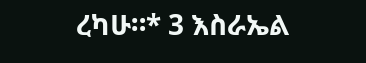ረካሁ።* 3 እስራኤል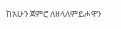ከአሁን ጀምሮ ለዘላለምይሖዋን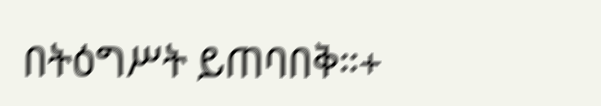በትዕግሥት ይጠባበቅ።+